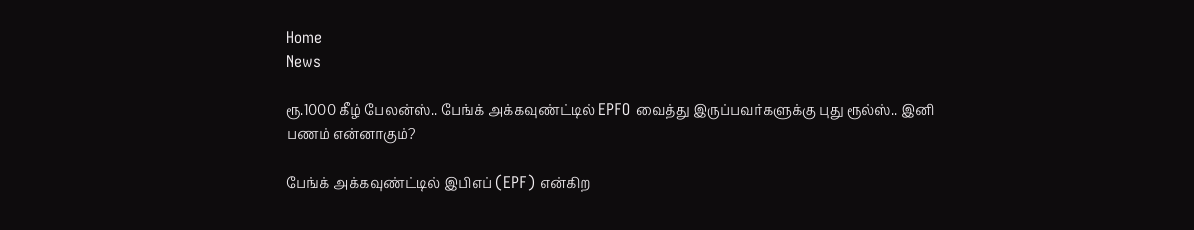Home
News

ரூ.1000 கீழ் பேலன்ஸ்.. பேங்க் அக்கவுண்ட்டில் EPFO வைத்து இருப்பவர்களுக்கு புது ரூல்ஸ்.. இனி பணம் என்னாகும்?

பேங்க் அக்கவுண்ட்டில் இபிஎப் (EPF) என்கிற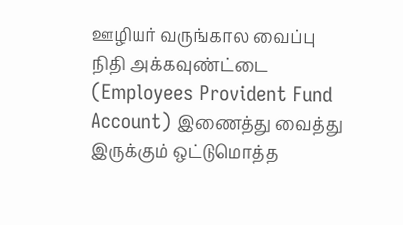ஊழியர் வருங்கால வைப்பு நிதி அக்கவுண்ட்டை (Employees Provident Fund Account) இணைத்து வைத்து இருக்கும் ஒட்டுமொத்த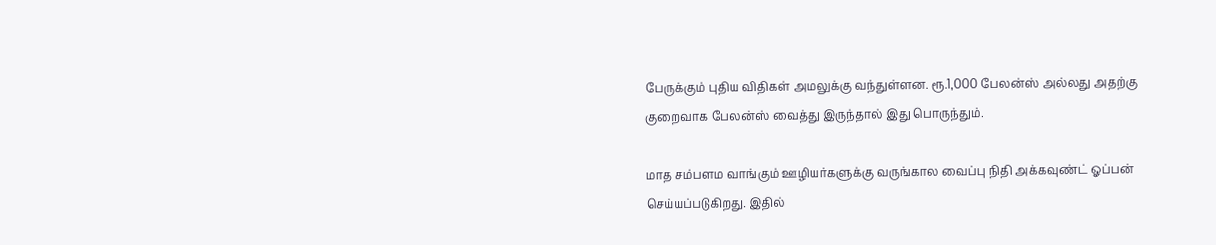பேருக்கும் புதிய விதிகள் அமலுக்கு வந்துள்ளன. ரூ.1,000 பேலன்ஸ் அல்லது அதற்கு குறைவாக பேலன்ஸ் வைத்து இருந்தால் இது பொருந்தும்.

மாத சம்பளம வாங்கும் ஊழியர்களுக்கு வருங்கால வைப்பு நிதி அக்கவுண்ட் ஓப்பன் செய்யப்படுகிறது. இதில்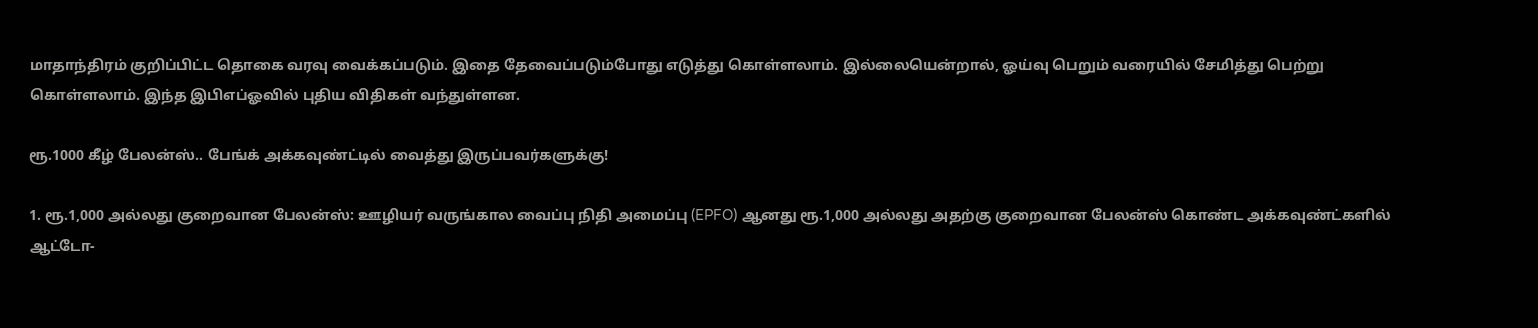மாதாந்திரம் குறிப்பிட்ட தொகை வரவு வைக்கப்படும். இதை தேவைப்படும்போது எடுத்து கொள்ளலாம். இல்லையென்றால், ஓய்வு பெறும் வரையில் சேமித்து பெற்று கொள்ளலாம். இந்த இபிஎப்ஓவில் புதிய விதிகள் வந்துள்ளன.

ரூ.1000 கீழ் பேலன்ஸ்.. பேங்க் அக்கவுண்ட்டில் வைத்து இருப்பவர்களுக்கு!

1. ரூ.1,000 அல்லது குறைவான பேலன்ஸ்: ஊழியர் வருங்கால வைப்பு நிதி அமைப்பு (EPFO) ஆனது ரூ.1,000 அல்லது அதற்கு குறைவான பேலன்ஸ் கொண்ட அக்கவுண்ட்களில் ஆட்டோ-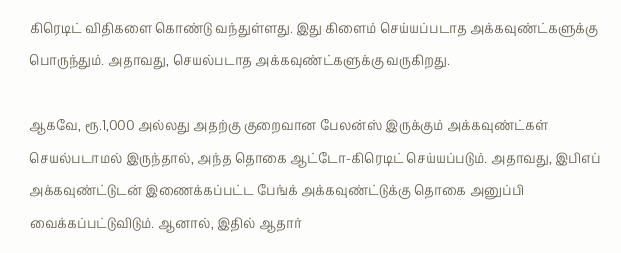கிரெடிட் விதிகளை கொண்டு வந்துள்ளது. இது கிளைம் செய்யப்படாத அக்கவுண்ட்களுக்கு பொருந்தும். அதாவது, செயல்படாத அக்கவுண்ட்களுக்கு வருகிறது.

ஆகவே, ரூ.1,000 அல்லது அதற்கு குறைவான பேலன்ஸ் இருக்கும் அக்கவுண்ட்கள் செயல்படாமல் இருந்தால், அந்த தொகை ஆட்டோ-கிரெடிட் செய்யப்படும். அதாவது, இபிஎப் அக்கவுண்ட்டுடன் இணைக்கப்பட்ட பேங்க் அக்கவுண்ட்டுக்கு தொகை அனுப்பி வைக்கப்பட்டுவிடும். ஆனால், இதில் ஆதார்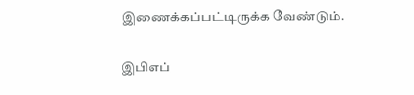இணைக்கப்பட்டிருக்க வேண்டும்.

இபிஎப்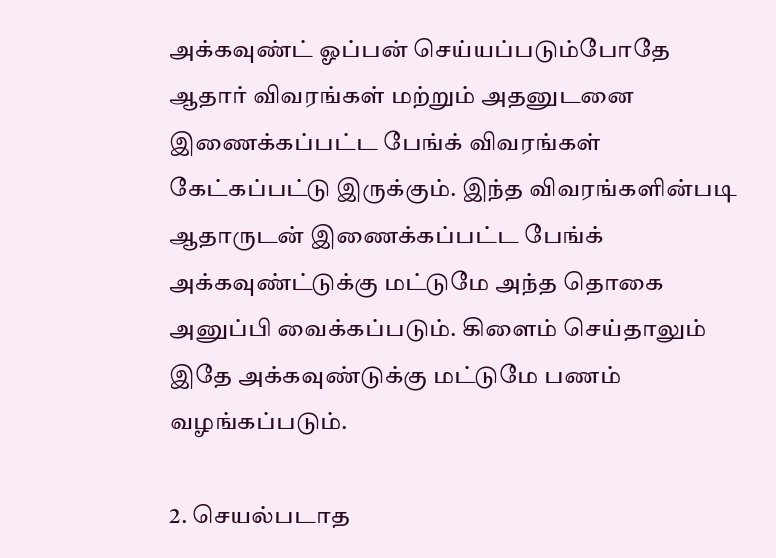அக்கவுண்ட் ஓப்பன் செய்யப்படும்போதே ஆதார் விவரங்கள் மற்றும் அதனுடனை இணைக்கப்பட்ட பேங்க் விவரங்கள் கேட்கப்பட்டு இருக்கும். இந்த விவரங்களின்படி ஆதாருடன் இணைக்கப்பட்ட பேங்க் அக்கவுண்ட்டுக்கு மட்டுமே அந்த தொகை அனுப்பி வைக்கப்படும். கிளைம் செய்தாலும் இதே அக்கவுண்டுக்கு மட்டுமே பணம் வழங்கப்படும்.

2. செயல்படாத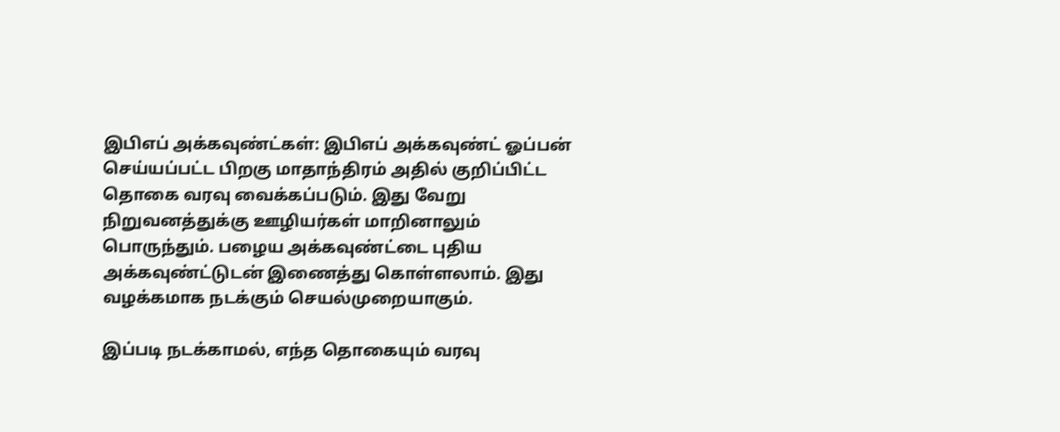இபிஎப் அக்கவுண்ட்கள்: இபிஎப் அக்கவுண்ட் ஓப்பன் செய்யப்பட்ட பிறகு மாதாந்திரம் அதில் குறிப்பிட்ட தொகை வரவு வைக்கப்படும். இது வேறு நிறுவனத்துக்கு ஊழியர்கள் மாறினாலும் பொருந்தும். பழைய அக்கவுண்ட்டை புதிய அக்கவுண்ட்டுடன் இணைத்து கொள்ளலாம். இது வழக்கமாக நடக்கும் செயல்முறையாகும்.

இப்படி நடக்காமல், எந்த தொகையும் வரவு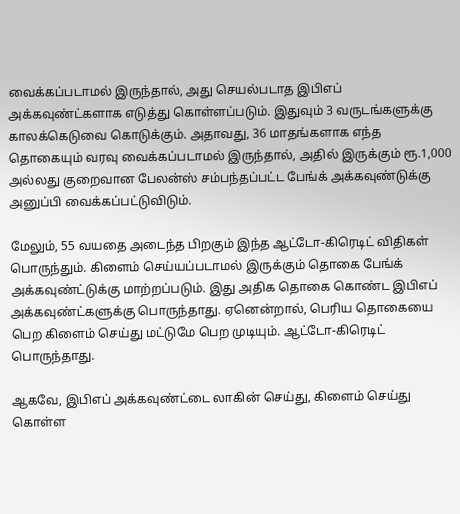வைக்கப்படாமல் இருந்தால், அது செயல்படாத இபிஎப் அக்கவுண்ட்களாக எடுத்து கொள்ளப்படும். இதுவும் 3 வருடங்களுக்கு காலக்கெடுவை கொடுக்கும். அதாவது, 36 மாதங்களாக எந்த தொகையும் வரவு வைக்கப்படாமல் இருந்தால், அதில் இருக்கும் ரூ.1,000 அல்லது குறைவான பேலன்ஸ் சம்பந்தப்பட்ட பேங்க் அக்கவுண்டுக்கு அனுப்பி வைக்கப்பட்டுவிடும்.

மேலும், 55 வயதை அடைந்த பிறகும் இந்த ஆட்டோ-கிரெடிட் விதிகள் பொருந்தும். கிளைம் செய்யப்படாமல் இருக்கும் தொகை பேங்க் அக்கவுண்ட்டுக்கு மாற்றப்படும். இது அதிக தொகை கொண்ட இபிஎப் அக்கவுண்ட்களுக்கு பொருந்தாது. ஏனென்றால், பெரிய தொகையை பெற கிளைம் செய்து மட்டுமே பெற முடியும். ஆட்டோ-கிரெடிட் பொருந்தாது.

ஆகவே, இபிஎப் அக்கவுண்ட்டை லாகின் செய்து, கிளைம் செய்து கொள்ள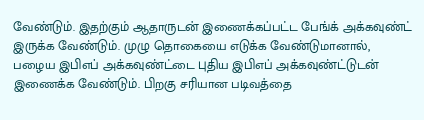வேண்டும். இதற்கும் ஆதாருடன் இணைக்கப்பட்ட பேங்க் அக்கவுண்ட் இருக்க வேண்டும். முழு தொகையை எடுக்க வேண்டுமானால், பழைய இபிஎப் அக்கவுண்ட்டை புதிய இபிஎப் அக்கவுண்ட்டுடன் இணைக்க வேண்டும். பிறகு சரியான படிவத்தை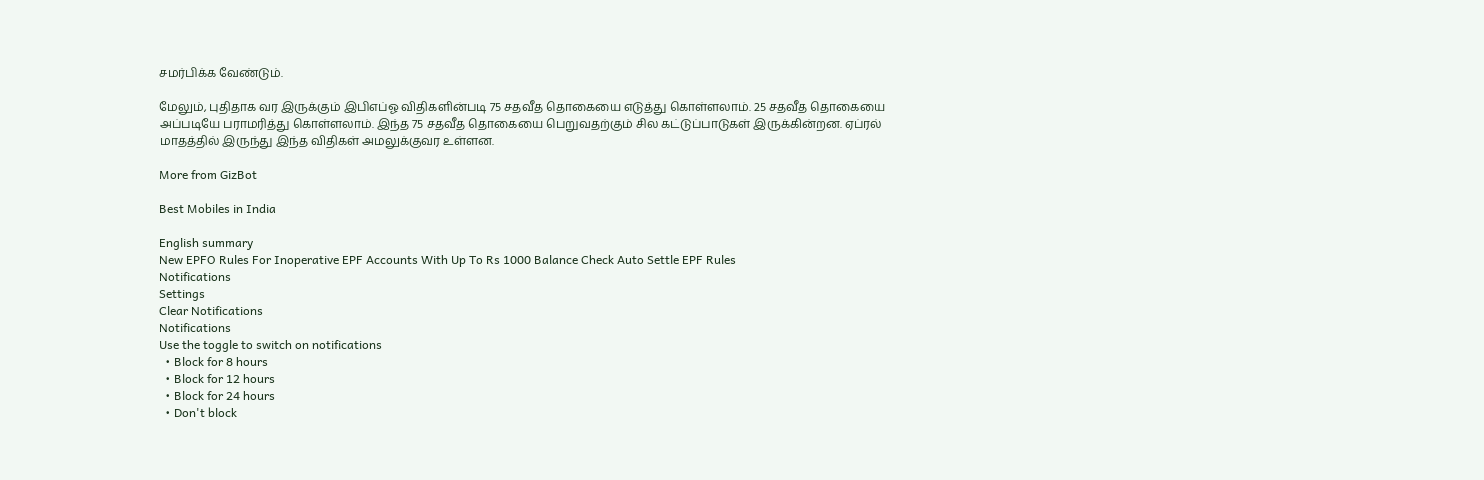சமர்பிக்க வேண்டும்.

மேலும், புதிதாக வர இருக்கும் இபிஎப்ஓ விதிகளின்படி 75 சதவீத தொகையை எடுத்து கொள்ளலாம். 25 சதவீத தொகையை அப்படியே பராமரித்து கொள்ளலாம். இந்த 75 சதவீத தொகையை பெறுவதற்கும் சில கட்டுப்பாடுகள் இருக்கின்றன. ஏப்ரல் மாதத்தில் இருந்து இந்த விதிகள் அமலுக்குவர உள்ளன.

More from GizBot

Best Mobiles in India

English summary
New EPFO Rules For Inoperative EPF Accounts With Up To Rs 1000 Balance Check Auto Settle EPF Rules
Notifications
Settings
Clear Notifications
Notifications
Use the toggle to switch on notifications
  • Block for 8 hours
  • Block for 12 hours
  • Block for 24 hours
  • Don't block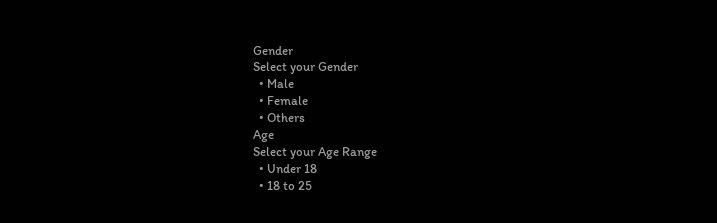Gender
Select your Gender
  • Male
  • Female
  • Others
Age
Select your Age Range
  • Under 18
  • 18 to 25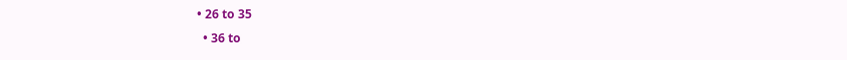• 26 to 35
  • 36 to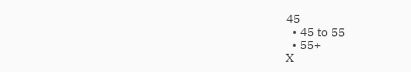45
  • 45 to 55
  • 55+
X